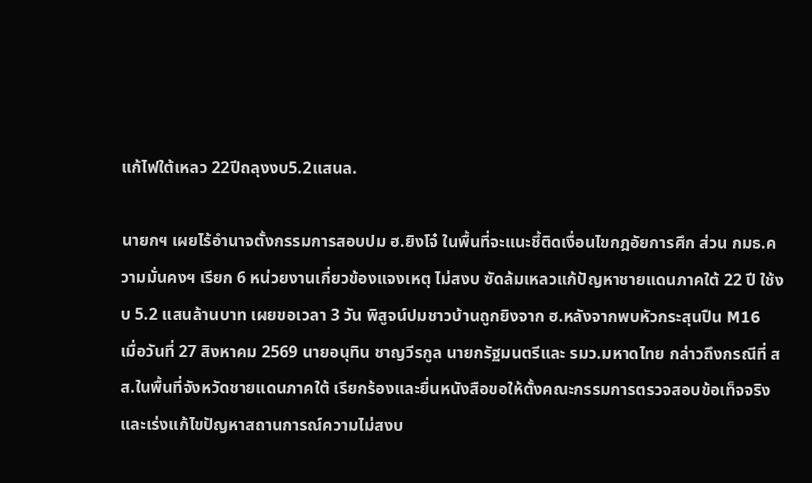แก้ไฟใต้เหลว 22ปีถลุงงบ5.2แสนล.

นายกฯ เผยไร้อำนาจตั้งกรรมการสอบปม ฮ.ยิงโจ๋ ในพื้นที่จะแนะชี้ติดเงื่อนไขกฎอัยการศึก ส่วน กมธ.ความมั่นคงฯ เรียก 6 หน่วยงานเกี่ยวข้องแจงเหตุ ไม่สงบ ซัดล้มเหลวแก้ปัญหาชายแดนภาคใต้ 22 ปี ใช้งบ 5.2 แสนล้านบาท เผยขอเวลา 3 วัน พิสูจน์ปมชาวบ้านถูกยิงจาก ฮ.หลังจากพบหัวกระสุนปืน M16
เมื่อวันที่ 27 สิงหาคม 2569 นายอนุทิน ชาญวีรกูล นายกรัฐมนตรีและ รมว.มหาดไทย กล่าวถึงกรณีที่ สส.ในพื้นที่จังหวัดชายแดนภาคใต้ เรียกร้องและยื่นหนังสือขอให้ตั้งคณะกรรมการตรวจสอบข้อเท็จจริงและเร่งแก้ไขปัญหาสถานการณ์ความไม่สงบ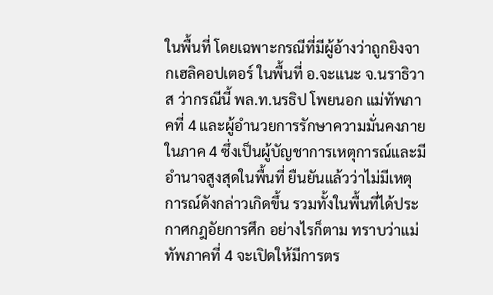ในพื้นที่ โดยเฉพาะกรณีที่มีผู้อ้างว่าถูกยิงจากเฮลิคอปเตอร์ ในพื้นที่ อ.จะแนะ จ.นราธิวาส ว่ากรณีนี้ พล.ท.นรธิป โพยนอก แม่ทัพภาคที่ 4 และผู้อำนวยการรักษาความมั่นคงภายในภาค 4 ซึ่งเป็นผู้บัญชาการเหตุการณ์และมีอำนาจสูงสุดในพื้นที่ ยืนยันแล้วว่าไม่มีเหตุการณ์ดังกล่าวเกิดขึ้น รวมทั้งในพื้นที่ได้ประกาศกฎอัยการศึก อย่างไรก็ตาม ทราบว่าแม่ทัพภาคที่ 4 จะเปิดให้มีการตร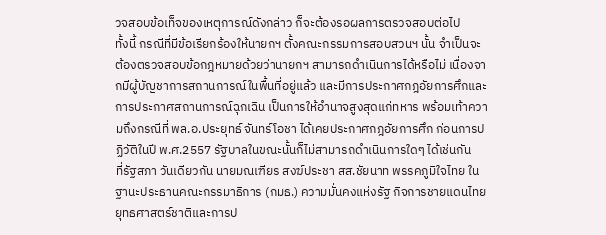วจสอบข้อเท็จของเหตุการณ์ดังกล่าว ก็จะต้องรอผลการตรวจสอบต่อไป
ทั้งนี้ กรณีที่มีข้อเรียกร้องให้นายกฯ ตั้งคณะกรรมการสอบสวนฯ นั้น จำเป็นจะต้องตรวจสอบข้อกฎหมายด้วยว่านายกฯ สามารถดำเนินการได้หรือไม่ เนื่องจากมีผู้บัญชาการสถานการณ์ในพื้นที่อยู่แล้ว และมีการประกาศกฎอัยการศึกและการประกาศสถานการณ์ฉุกเฉิน เป็นการให้อำนาจสูงสุดแก่ทหาร พร้อมเท้าความถึงกรณีที่ พล.อ.ประยุทธ์ จันทร์โอชา ได้เคยประกาศกฎอัยการศึก ก่อนการปฏิวัติในปี พ.ศ.2557 รัฐบาลในขณะนั้นก็ไม่สามารถดำเนินการใดๆ ได้เช่นกัน
ที่รัฐสภา วันเดียวกัน นายมณเฑียร สงฆ์ประชา สส.ชัยนาท พรรคภูมิใจไทย ในฐานะประธานคณะกรรมาธิการ (กมธ.) ความมั่นคงแห่งรัฐ กิจการชายแดนไทย ยุทธศาสตร์ชาติและการป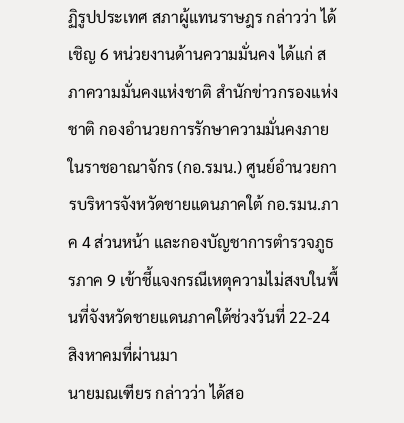ฏิรูปประเทศ สภาผู้แทนราษฎร กล่าวว่า ได้เชิญ 6 หน่วยงานด้านความมั่นคง ได้แก่ สภาความมั่นคงแห่งชาติ สำนักข่าวกรองแห่งชาติ กองอำนวยการรักษาความมั่นคงภายในราชอาณาจักร (กอ.รมน.) ศูนย์อำนวยการบริหารจังหวัดชายแดนภาคใต้ กอ.รมน.ภาค 4 ส่วนหน้า และกองบัญชาการตำรวจภูธรภาค 9 เข้าชี้แจงกรณีเหตุความไม่สงบในพื้นที่จังหวัดชายแดนภาคใต้ช่วงวันที่ 22-24 สิงหาคมที่ผ่านมา
นายมณเฑียร กล่าวว่า ได้สอ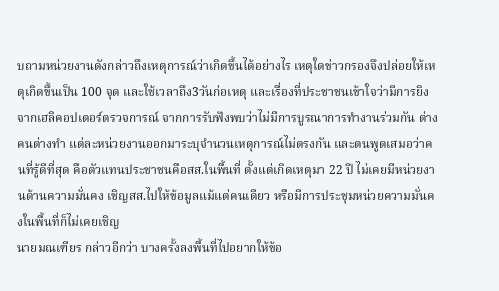บถามหน่วยงานดังกล่าวถึงเหตุการณ์ว่าเกิดขึ้นได้อย่างไร เหตุใดข่าวกรองจึงปล่อยให้เหตุเกิดขึ้นเป็น 100 จุด และใช้เวลาถึง3วันก่อเหตุ และเรื่องที่ประชาชนเข้าใจว่ามีการยิงจากเฮลิคอปเตอร์ตรวจการณ์ จากการรับฟังพบว่าไม่มีการบูรณาการทำงานร่วมกัน ต่างคนต่างทำ แต่ละหน่วยงานออกมาระบุจำนวนเหตุการณ์ไม่ตรงกัน และตนพูดเสมอว่าคนที่รู้ดีที่สุด คือตัวแทนประชาชนคือสส.ในพื้นที่ ตั้งแต่เกิดเหตุมา 22 ปี ไม่เคยมีหน่วยงานด้านความมั่นคง เชิญสส.ไปให้ข้อมูลแม้แต่คนเดียว หรือมีการประชุมหน่วยความมั่นคงในพื้นที่ก็ไม่เคยเชิญ
นายมณเฑียร กล่าวอีกว่า บางครั้งลงพื้นที่ไปอยากให้ข้อ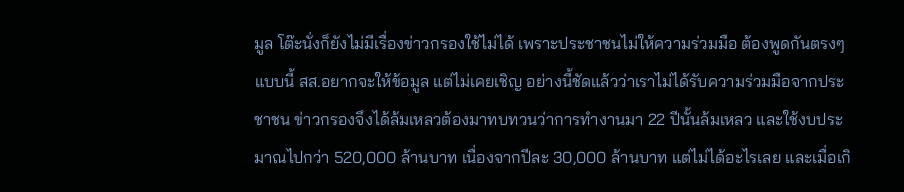มูล โต๊ะนั่งก็ยังไม่มีเรื่องข่าวกรองใช้ไม่ได้ เพราะประชาชนไม่ให้ความร่วมมือ ต้องพูดกันตรงๆ แบบนี้ สส.อยากจะให้ข้อมูล แต่ไม่เคยเชิญ อย่างนี้ชัดแล้วว่าเราไม่ได้รับความร่วมมือจากประชาชน ข่าวกรองจึงได้ล้มเหลวต้องมาทบทวนว่าการทำงานมา 22 ปีนั้นล้มเหลว และใช้งบประมาณไปกว่า 520,000 ล้านบาท เนื่องจากปีละ 30,000 ล้านบาท แต่ไม่ได้อะไรเลย และเมื่อเกิ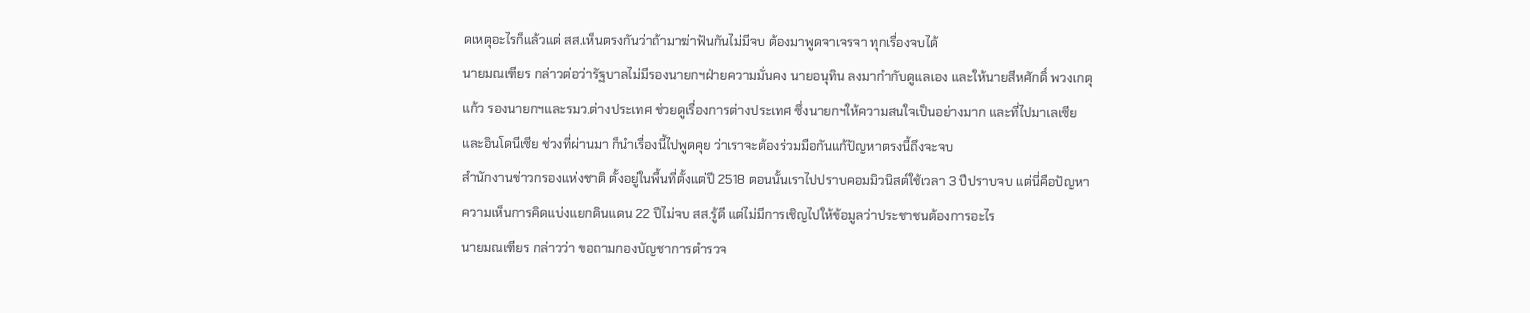ดเหตุอะไรก็แล้วแต่ สส.เห็นตรงกันว่าถ้ามาฆ่าฟันกันไม่มีจบ ต้องมาพูดจาเจรจา ทุกเรื่องจบได้
นายมณเฑียร กล่าวต่อว่ารัฐบาลไม่มีรองนายกฯฝ่ายความมั่นคง นายอนุทิน ลงมากำกับดูแลเอง และให้นายสีหศักดิ์ พวงเกตุแก้ว รองนายกฯและรมว.ต่างประเทศ ช่วยดูเรื่องการต่างประเทศ ซึ่งนายกฯให้ความสนใจเป็นอย่างมาก และที่ไปมาเลเซียและอินโดนีเซีย ช่วงที่ผ่านมา ก็นำเรื่องนี้ไปพูดคุย ว่าเราจะต้องร่วมมือกันแก้ปัญหาตรงนี้ถึงจะจบ
สำนักงานข่าวกรองแห่งชาติ ตั้งอยู่ในพื้นที่ตั้งแต่ปี 2518 ตอนนั้นเราไปปราบคอมมิวนิสต์ใช้เวลา 3 ปีปราบจบ แต่นี่คือปัญหาความเห็นการคิดแบ่งแยกดินแดน 22 ปีไม่จบ สส.รู้ดี แต่ไม่มีการเชิญไปให้ข้อมูลว่าประชาชนต้องการอะไร
นายมณเฑียร กล่าวว่า ขอถามกองบัญชาการตำรวจ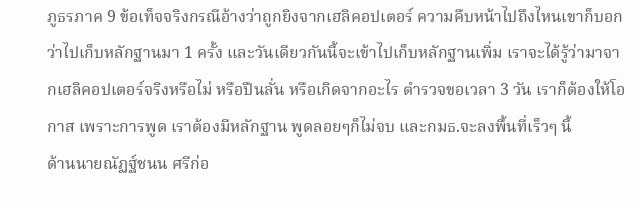ภูธรภาค 9 ข้อเท็จจริงกรณีอ้างว่าถูกยิงจากเฮลิคอปเตอร์ ความคืบหน้าไปถึงไหนเขาก็บอกว่าไปเก็บหลักฐานมา 1 ครั้ง และวันเดียวกันนี้จะเข้าไปเก็บหลักฐานเพิ่ม เราจะได้รู้ว่ามาจากเฮลิคอปเตอร์จริงหรือไม่ หรือปืนลั่น หรือเกิดจากอะไร ตำรวจขอเวลา 3 วัน เราก็ต้องให้โอกาส เพราะการพูด เราต้องมีหลักฐาน พูดลอยๆก็ไม่จบ และกมธ.จะลงพื้นที่เร็วๆ นี้
ด้านนายณัฏฐ์ชนน ศรีก่อ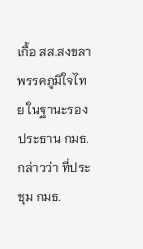เกื้อ สส.สงขลา พรรคภูมิใจไทย ในฐานะรองประธาน กมธ.กล่าวว่า ที่ประชุม กมธ.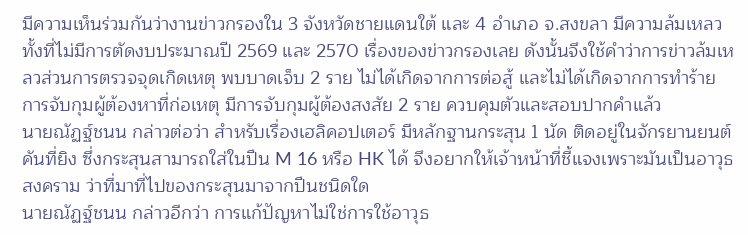มีความเห็นร่วมกันว่างานข่าวกรองใน 3 จังหวัดชายแดนใต้ และ 4 อำเภอ จ.สงขลา มีความล้มเหลว ทั้งที่ไม่มีการตัดงบประมาณปี 2569 และ 2570 เรื่องของข่าวกรองเลย ดังนั้นจึงใช้คำว่าการข่าวล้มเหลวส่วนการตรวจจุดเกิดเหตุ พบบาดเจ็บ 2 ราย ไม่ได้เกิดจากการต่อสู้ และไม่ได้เกิดจากการทำร้าย การจับกุมผู้ต้องหาที่ก่อเหตุ มีการจับกุมผู้ต้องสงสัย 2 ราย ควบคุมตัวและสอบปากคำแล้ว
นายณัฏฐ์ชนน กล่าวต่อว่า สำหรับเรื่องเฮลิคอปเตอร์ มีหลักฐานกระสุน 1 นัด ติดอยู่ในจักรยานยนต์คันที่ยิง ซึ่งกระสุนสามารถใส่ในปืน M 16 หรือ HK ได้ จึงอยากให้เจ้าหน้าที่ชี้แจงเพราะมันเป็นอาวุธสงคราม ว่าที่มาที่ไปของกระสุนมาจากปืนชนิดใด
นายณัฏฐ์ชนน กล่าวอีกว่า การแก้ปัญหาไม่ใช่การใช้อาวุธ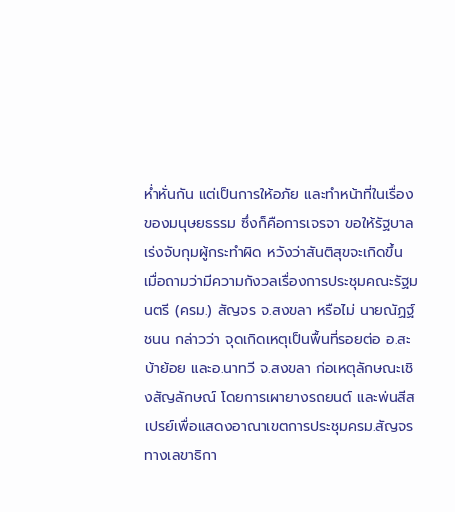ห่ำหั่นกัน แต่เป็นการให้อภัย และทำหน้าที่ในเรื่องของมนุษยธรรม ซึ่งก็คือการเจรจา ขอให้รัฐบาลเร่งจับกุมผู้กระทำผิด หวังว่าสันติสุขจะเกิดขึ้น
เมื่อถามว่ามีความกังวลเรื่องการประชุมคณะรัฐมนตรี (ครม.) สัญจร จ.สงขลา หรือไม่ นายณัฏฐ์ชนน กล่าวว่า จุดเกิดเหตุเป็นพื้นที่รอยต่อ อ.สะบ้าย้อย และอ.นาทวี จ.สงขลา ก่อเหตุลักษณะเชิงสัญลักษณ์ โดยการเผายางรถยนต์ และพ่นสีสเปรย์เพื่อแสดงอาณาเขตการประชุมครม.สัญจร ทางเลขาธิกา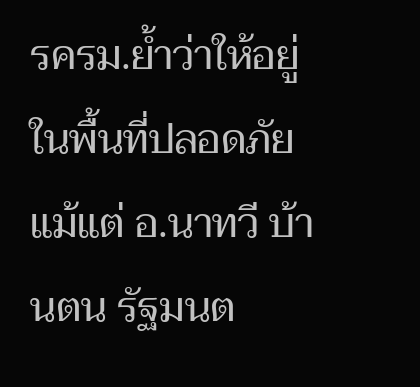รครม.ย้ำว่าให้อยู่ในพื้นที่ปลอดภัย แม้แต่ อ.นาทวี บ้านตน รัฐมนต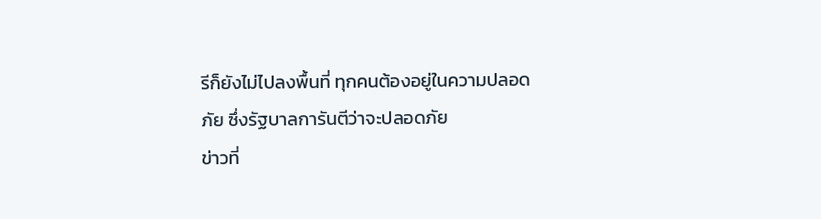รีก็ยังไม่ไปลงพื้นที่ ทุกคนต้องอยู่ในความปลอดภัย ซึ่งรัฐบาลการันตีว่าจะปลอดภัย
ข่าวที่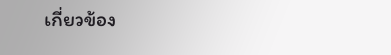เกี่ยวข้อง